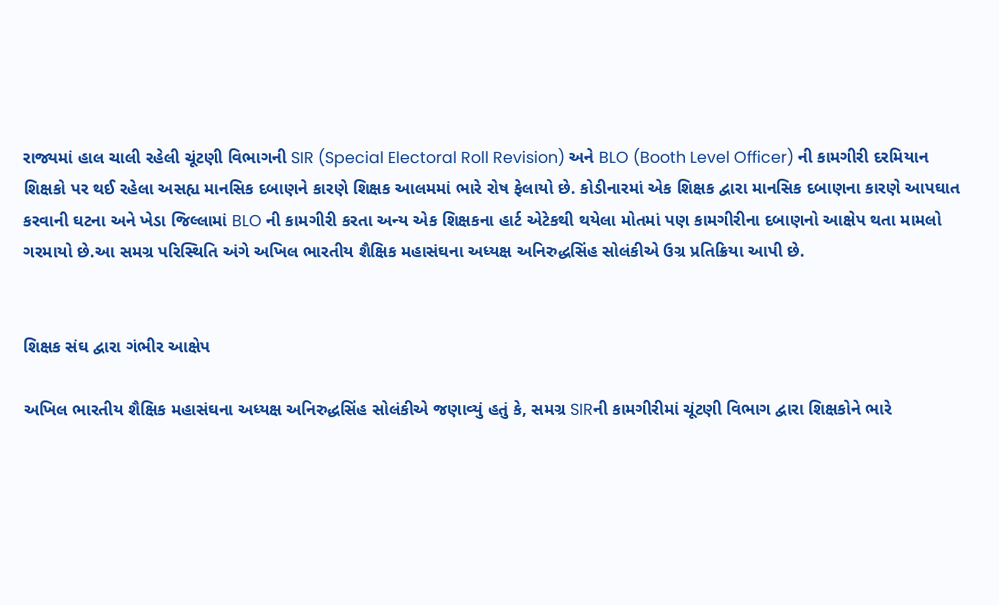રાજ્યમાં હાલ ચાલી રહેલી ચૂંટણી વિભાગની SIR (Special Electoral Roll Revision) અને BLO (Booth Level Officer) ની કામગીરી દરમિયાન શિક્ષકો પર થઈ રહેલા અસહ્ય માનસિક દબાણને કારણે શિક્ષક આલમમાં ભારે રોષ ફેલાયો છે. કોડીનારમાં એક શિક્ષક દ્વારા માનસિક દબાણના કારણે આપઘાત કરવાની ઘટના અને ખેડા જિલ્લામાં BLO ની કામગીરી કરતા અન્ય એક શિક્ષકના હાર્ટ એટેકથી થયેલા મોતમાં પણ કામગીરીના દબાણનો આક્ષેપ થતા મામલો ગરમાયો છે.આ સમગ્ર પરિસ્થિતિ અંગે અખિલ ભારતીય શૈક્ષિક મહાસંઘના અધ્યક્ષ અનિરુદ્ધસિંહ સોલંકીએ ઉગ્ર પ્રતિક્રિયા આપી છે.


શિક્ષક સંઘ દ્વારા ગંભીર આક્ષેપ

અખિલ ભારતીય શૈક્ષિક મહાસંઘના અધ્યક્ષ અનિરુદ્ધસિંહ સોલંકીએ જણાવ્યું હતું કે, સમગ્ર SIRની કામગીરીમાં ચૂંટણી વિભાગ દ્વારા શિક્ષકોને ભારે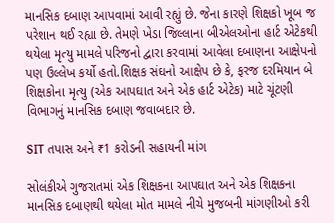માનસિક દબાણ આપવામાં આવી રહ્યું છે. જેના કારણે શિક્ષકો ખૂબ જ પરેશાન થઈ રહ્યા છે. તેમણે ખેડા જિલ્લાના બીએલઓના હાર્ટ એટેકથી થયેલા મૃત્યુ મામલે પરિજનો દ્વારા કરવામાં આવેલા દબાણના આક્ષેપનો પણ ઉલ્લેખ કર્યો હતો.શિક્ષક સંઘનો આક્ષેપ છે કે, ફરજ દરમિયાન બે શિક્ષકોના મૃત્યુ (એક આપઘાત અને એક હાર્ટ એટેક) માટે ચૂંટણી વિભાગનું માનસિક દબાણ જવાબદાર છે.

SIT તપાસ અને ₹1 કરોડની સહાયની માંગ

સોલંકીએ ગુજરાતમાં એક શિક્ષકના આપઘાત અને એક શિક્ષકના માનસિક દબાણથી થયેલા મોત મામલે નીચે મુજબની માંગણીઓ કરી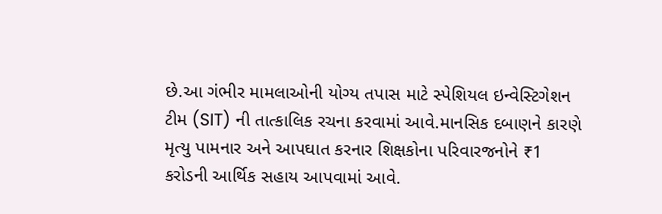છે.આ ગંભીર મામલાઓની યોગ્ય તપાસ માટે સ્પેશિયલ ઇન્વેસ્ટિગેશન ટીમ (SIT) ની તાત્કાલિક રચના કરવામાં આવે.માનસિક દબાણને કારણે મૃત્યુ પામનાર અને આપઘાત કરનાર શિક્ષકોના પરિવારજનોને ₹1 કરોડની આર્થિક સહાય આપવામાં આવે.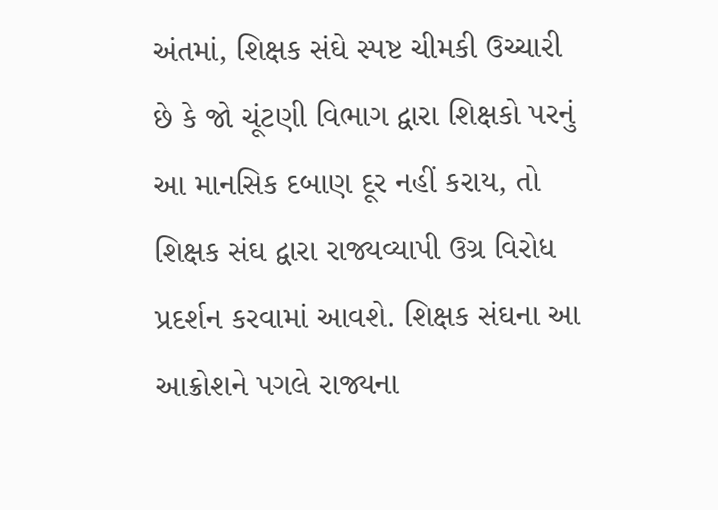અંતમાં, શિક્ષક સંઘે સ્પષ્ટ ચીમકી ઉચ્ચારી છે કે જો ચૂંટણી વિભાગ દ્વારા શિક્ષકો પરનું આ માનસિક દબાણ દૂર નહીં કરાય, તો શિક્ષક સંઘ દ્વારા રાજ્યવ્યાપી ઉગ્ર વિરોધ પ્રદર્શન કરવામાં આવશે. શિક્ષક સંઘના આ આક્રોશને પગલે રાજ્યના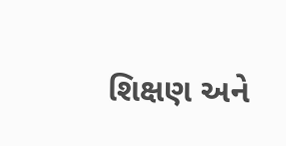શિક્ષણ અને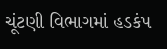ચૂંટણી વિભાગમાં હડકંપ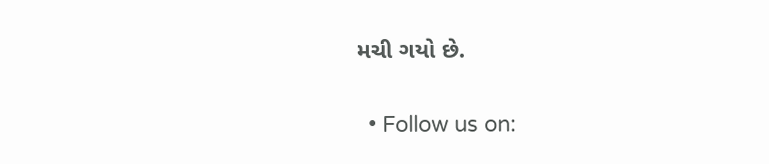મચી ગયો છે.

  • Follow us on: